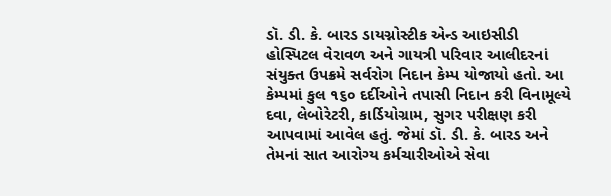ડૉ. ડી. કે. બારડ ડાયગ્નોસ્ટીક એન્ડ આઇસીડી હોસ્પિટલ વેરાવળ અને ગાયત્રી પરિવાર આલીદરનાં સંયુક્ત ઉપક્રમે સર્વરોગ નિદાન કેમ્પ યોજાયો હતો. આ કેમ્પમાં કુલ ૧૬૦ દર્દીઓને તપાસી નિદાન કરી વિનામૂલ્યે દવા, લેબોરેટરી, કાર્ડિયોગ્રામ, સુગર પરીક્ષણ કરી આપવામાં આવેલ હતું. જેમાં ડૉ. ડી. કે. બારડ અને તેમનાં સાત આરોગ્ય કર્મચારીઓએ સેવા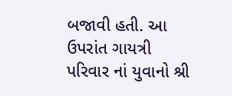બજાવી હતી. આ ઉપરાંત ગાયત્રી પરિવાર નાં યુવાનો શ્રી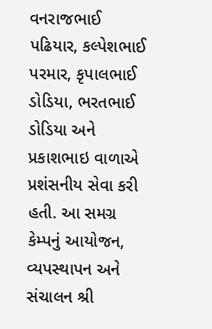વનરાજભાઈ પઢિયાર, કલ્પેશભાઈ પરમાર, કૃપાલભાઈ ડોડિયા, ભરતભાઈ ડોડિયા અને પ્રકાશભાઇ વાળાએ પ્રશંસનીય સેવા કરી હતી. આ સમગ્ર કેમ્પનું આયોજન, વ્યપસ્થાપન અને સંચાલન શ્રી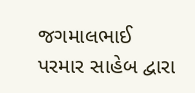જગમાલભાઈ પરમાર સાહેબ દ્વારા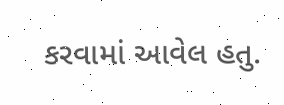કરવામાં આવેલ હતુ.